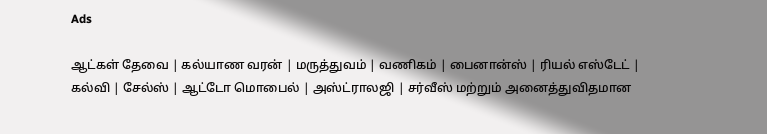Ads

ஆட்கள் தேவை | கல்யாண வரன் | மருத்துவம் | வணிகம் | பைனான்ஸ் | ரியல் எஸ்டேட் | கல்வி | சேல்ஸ் | ஆட்டோ மொபைல் | அஸ்ட்ராலஜி | சர்வீஸ் மற்றும் அனைத்துவிதமான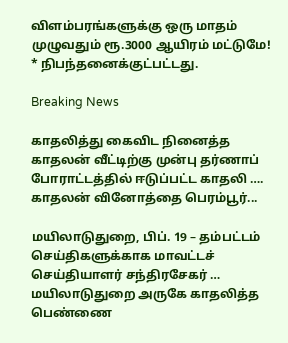விளம்பரங்களுக்கு ஒரு மாதம் முழுவதும் ரூ.3000 ஆயிரம் மட்டுமே! * நிபந்தனைக்குட்பட்டது.

Breaking News

காதலித்து கைவிட நினைத்த காதலன் வீட்டிற்கு முன்பு தர்ணாப் போராட்டத்தில் ஈடுப்பட்ட காதலி …. காதலன் வினோத்தை பெரம்பூர்...

மயிலாடுதுறை, பிப். 19 – தம்பட்டம் செய்திகளுக்காக மாவட்டச் செய்தியாளர் சந்திரசேகர் … மயிலாடுதுறை அருகே காதலித்த பெண்ணை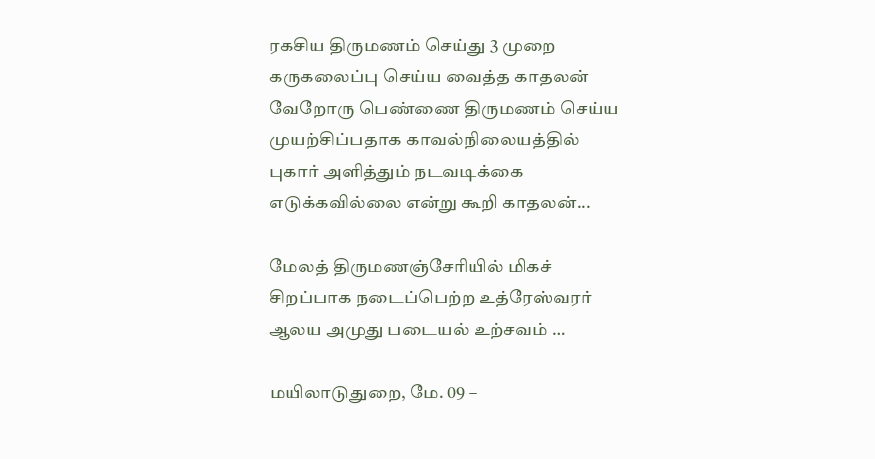ரகசிய திருமணம் செய்து 3 முறை கருகலைப்பு செய்ய வைத்த காதலன் வேறோரு பெண்ணை திருமணம் செய்ய முயற்சிப்பதாக காவல்நிலையத்தில் புகார் அளித்தும் நடவடிக்கை எடுக்கவில்லை என்று கூறி காதலன்...

மேலத் திருமணஞ்சேரியில் மிகச் சிறப்பாக நடைப்பெற்ற உத்ரேஸ்வரர் ஆலய அமுது படையல் உற்சவம் …

மயிலாடுதுறை, மே. 09 –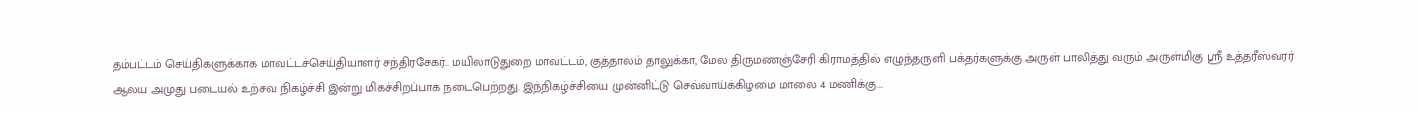தம்பட்டம் செய்திகளுக்காக மாவட்டச்செய்தியாளர் சந்திரசேகர்.. மயிலாடுதுறை மாவட்டம், குத்தாலம் தாலுக்கா, மேல திருமணஞ்சேரி கிராமத்தில் எழுந்தருளி பக்தர்களுக்கு அருள் பாலித்து வரும் அருள்மிகு ஸ்ரீ உத்தரீஸ்வரர் ஆலய அமுது படையல் உற்சவ நிகழ்ச்சி இன்று மிகச்சிறப்பாக நடைபெற்றது. இந்நிகழ்ச்சியை முன்னிட்டு செவ்வாய்க்கிழமை மாலை 4 மணிக்கு...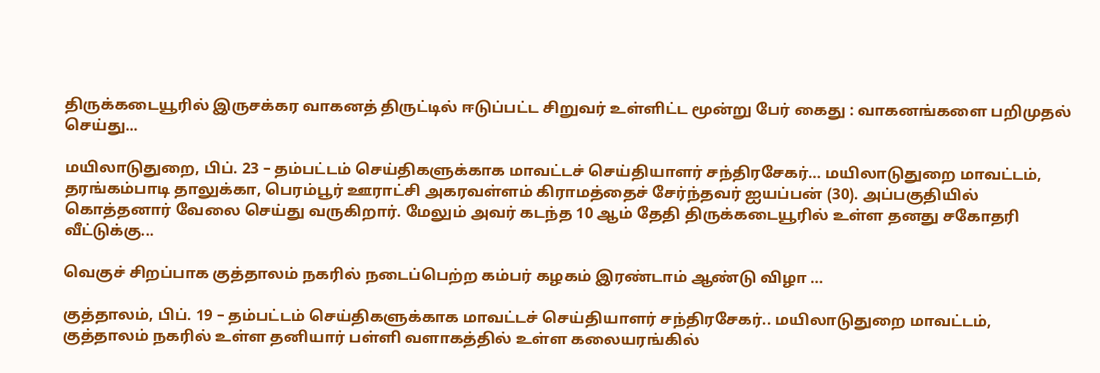திருக்கடையூரில் இருசக்கர வாகனத் திருட்டில் ஈடுப்பட்ட சிறுவர் உள்ளிட்ட மூன்று பேர் கைது : வாகனங்களை பறிமுதல் செய்து...

மயிலாடுதுறை, பிப். 23 – தம்பட்டம் செய்திகளுக்காக மாவட்டச் செய்தியாளர் சந்திரசேகர்… மயிலாடுதுறை மாவட்டம், தரங்கம்பாடி தாலுக்கா, பெரம்பூர் ஊராட்சி அகரவள்ளம் கிராமத்தைச் சேர்ந்தவர் ஐயப்பன் (30). அப்பகுதியில் கொத்தனார் வேலை செய்து வருகிறார். மேலும் அவர் கடந்த 10 ஆம் தேதி திருக்கடையூரில் உள்ள தனது சகோதரி வீட்டுக்கு...

வெகுச் சிறப்பாக குத்தாலம் நகரில் நடைப்பெற்ற கம்பர் கழகம் இரண்டாம் ஆண்டு விழா …

குத்தாலம், பிப். 19 – தம்பட்டம் செய்திகளுக்காக மாவட்டச் செய்தியாளர் சந்திரசேகர்.. மயிலாடுதுறை மாவட்டம், குத்தாலம் நகரில் உள்ள தனியார் பள்ளி வளாகத்தில் உள்ள கலையரங்கில்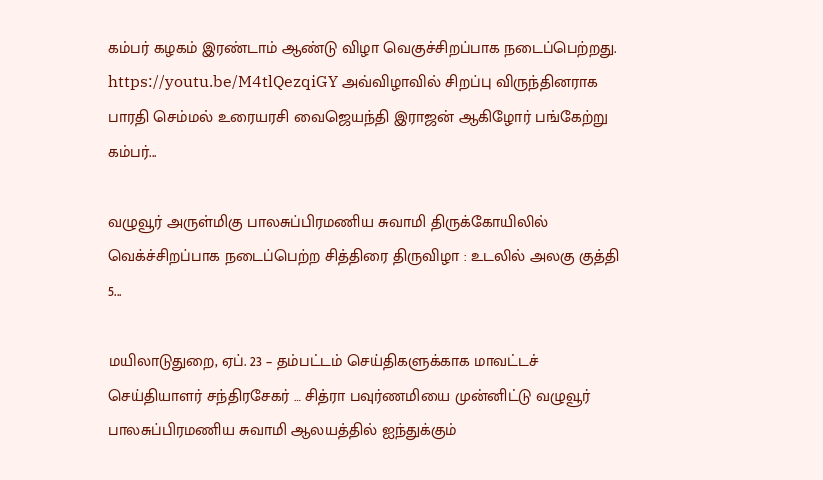கம்பர் கழகம் இரண்டாம் ஆண்டு விழா வெகுச்சிறப்பாக நடைப்பெற்றது. https://youtu.be/M4tlQezqiGY அவ்விழாவில் சிறப்பு விருந்தினராக பாரதி செம்மல் உரையரசி வைஜெயந்தி இராஜன் ஆகிழோர் பங்கேற்று கம்பர்...

வழுவூர் அருள்மிகு பாலசுப்பிரமணிய சுவாமி திருக்கோயிலில் வெக்ச்சிறப்பாக நடைப்பெற்ற சித்திரை திருவிழா : உடலில் அலகு குத்தி 5...

மயிலாடுதுறை, ஏப். 23 – தம்பட்டம் செய்திகளுக்காக மாவட்டச் செய்தியாளர் சந்திரசேகர் … சித்ரா பவுர்ணமியை முன்னிட்டு வழுவூர் பாலசுப்பிரமணிய சுவாமி ஆலயத்தில் ஐந்துக்கும்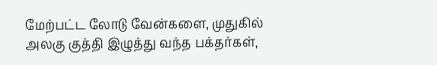மேற்பட்ட லோடு வேன்களை, முதுகில் அலகு குத்தி இழுத்து வந்த பக்தர்கள்,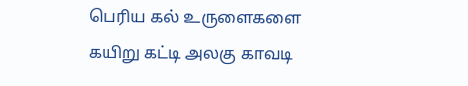பெரிய கல் உருளைகளை கயிறு கட்டி அலகு காவடி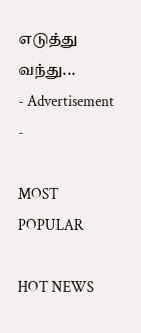எடுத்து வந்து...
- Advertisement -

MOST POPULAR

HOT NEWS